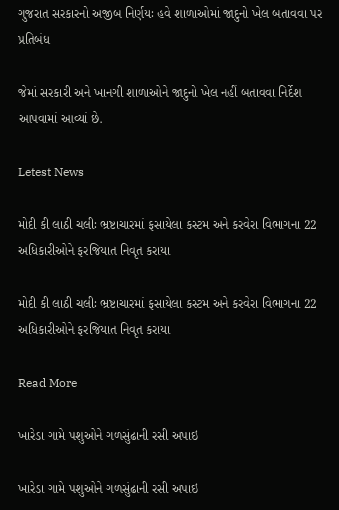ગુજરાત સરકારનો અજીબ નિર્ણયઃ હવે શાળાઓમાં જાદુનો ખેલ બતાવવા પર પ્રતિબંધ

જેમાં સરકારી અને ખાનગી શાળાઓને જાદુનો ખેલ નહીં બતાવવા નિર્દેશ આપવામાં આવ્યાં છે.

Letest News

મોદી કી લાઠી ચલીઃ ભ્રષ્ટાચારમાં ફસાયેલા કસ્ટમ અને કરવેરા વિભાગના 22 અધિકારીઓને ફરજિયાત નિવૃત કરાયા

મોદી કી લાઠી ચલીઃ ભ્રષ્ટાચારમાં ફસાયેલા કસ્ટમ અને કરવેરા વિભાગના 22 અધિકારીઓને ફરજિયાત નિવૃત કરાયા

Read More

ખારેડા ગામે પશુઓને ગળસુંઢાની રસી અપાઇ

ખારેડા ગામે પશુઓને ગળસુંઢાની રસી અપાઇ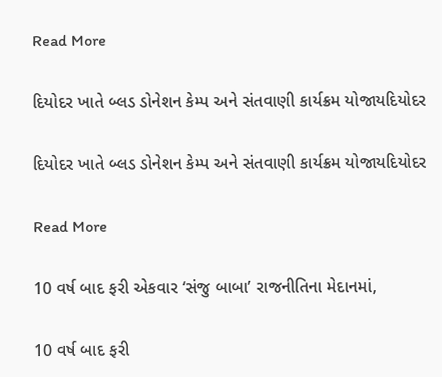Read More

દિયોદર ખાતે બ્લડ ડોનેશન કેમ્પ અને સંતવાણી કાર્યક્રમ યોજાયદિયોદર

દિયોદર ખાતે બ્લડ ડોનેશન કેમ્પ અને સંતવાણી કાર્યક્રમ યોજાયદિયોદર

Read More

10 વર્ષ બાદ ફરી એકવાર ‘સંજુ બાબા’ રાજનીતિના મેદાનમાં,

10 વર્ષ બાદ ફરી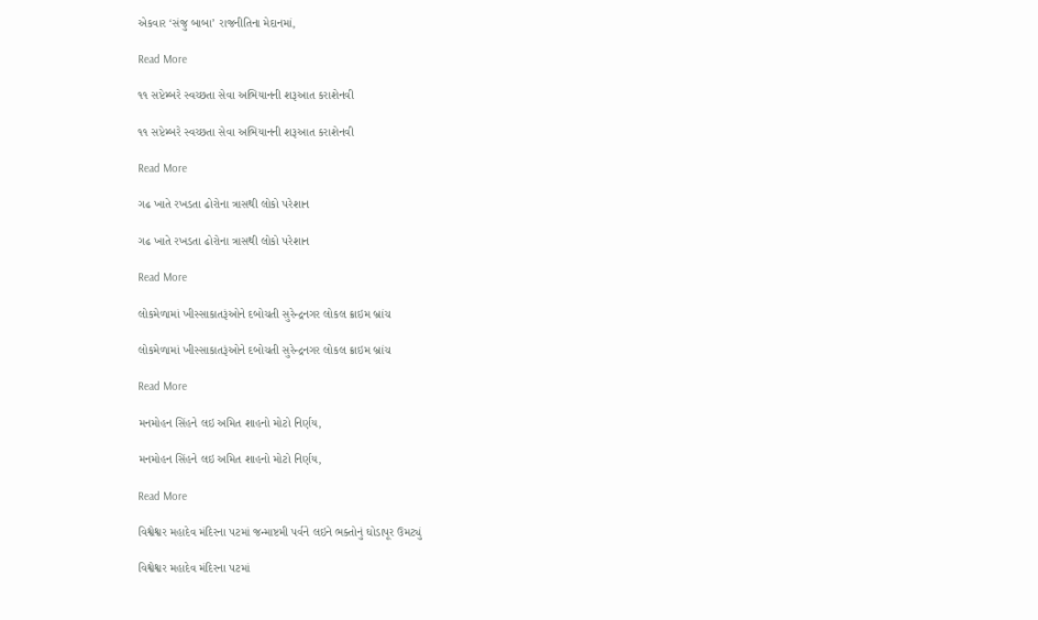એકવાર ‘સંજુ બાબા’ રાજનીતિના મેદાનમાં,

Read More

૧૧ સપ્ટેમ્બરે સ્વચ્છતા સેવા અભિયાનની શરૂઆત કરાશેનવી

૧૧ સપ્ટેમ્બરે સ્વચ્છતા સેવા અભિયાનની શરૂઆત કરાશેનવી

Read More

ગઢ ખાતે રખડતા ઢોરોના ત્રાસથી લોકો પરેશાન

ગઢ ખાતે રખડતા ઢોરોના ત્રાસથી લોકો પરેશાન

Read More

લોકમેળામાં ખીસ્સાકાતરૂંઓને દબોચતી સુરેન્દ્રનગર લોકલ ક્રાઇમ બ્રાંચ

લોકમેળામાં ખીસ્સાકાતરૂંઓને દબોચતી સુરેન્દ્રનગર લોકલ ક્રાઇમ બ્રાંચ

Read More

મનમોહન સિંહને લઇ અમિત શાહનો મોટો નિર્ણય,

મનમોહન સિંહને લઇ અમિત શાહનો મોટો નિર્ણય,

Read More

વિશ્વેશ્વર મહાદેવ મંદિરના પટમાં જન્માષ્ટમી પર્વને લઇને ભક્તોનું ઘોડાપૂર ઉમટ્યું

વિશ્વેશ્વર મહાદેવ મંદિરના પટમાં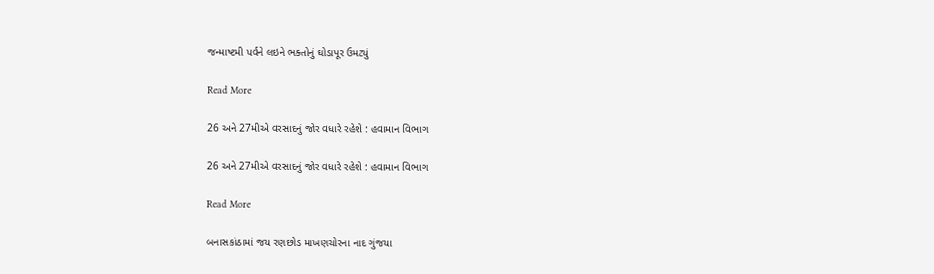જન્માષ્ટમી પર્વને લઇને ભક્તોનું ઘોડાપૂર ઉમટ્યું

Read More

26 અને 27મીએ વરસાદનું જોર વધારે રહેશે : હવામાન વિભાગ

26 અને 27મીએ વરસાદનું જોર વધારે રહેશે : હવામાન વિભાગ

Read More

બનાસકાંઠામાં જય રણછોડ માખણચોરના નાદ ગુંજયા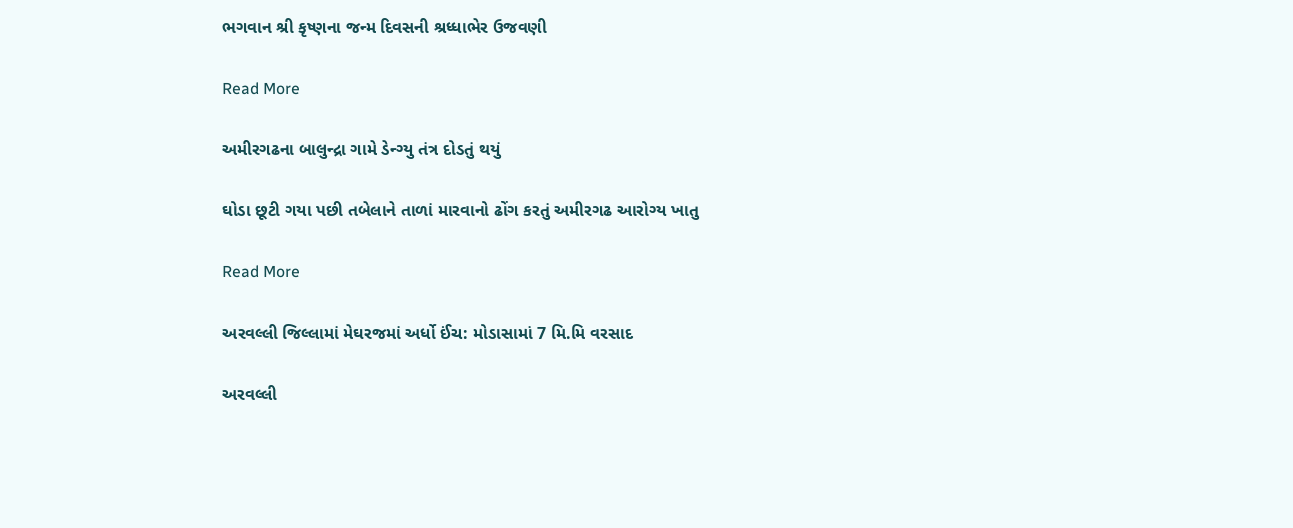ભગવાન શ્રી કૃષ્ણના જન્મ દિવસની શ્રધ્ધાભેર ઉજવણી

Read More

અમીરગઢના બાલુન્દ્રા ગામે ડેન્ગ્યુ તંત્ર દોડતું થયું

ઘોડા છૂટી ગયા પછી તબેલાને તાળાં મારવાનો ઢોંગ કરતું અમીરગઢ આરોગ્ય ખાતુ

Read More

અરવલ્લી જિલ્લામાં મેઘરજમાં અર્ધો ઈંચ: મોડાસામાં 7 મિ.મિ વરસાદ

અરવલ્લી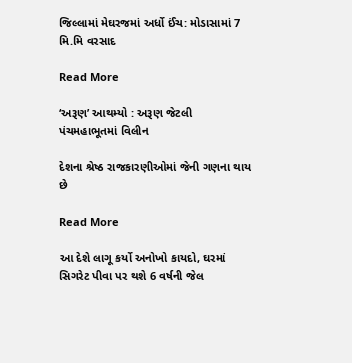જિલ્લામાં મેઘરજમાં અર્ધો ઈંચ: મોડાસામાં 7 મિ.મિ વરસાદ

Read More

‘અરૂણ’ આથમ્યો : અરૂણ જેટલી પંચમહાભૂતમાં વિલીન

દેશના શ્રેષ્ઠ રાજકારણીઓમાં જેની ગણના થાય છે

Read More

આ દેશે લાગૂ કર્યો અનોખો કાયદો, ઘરમાં સિગરેટ પીવા પર થશે 6 વર્ષની જેલ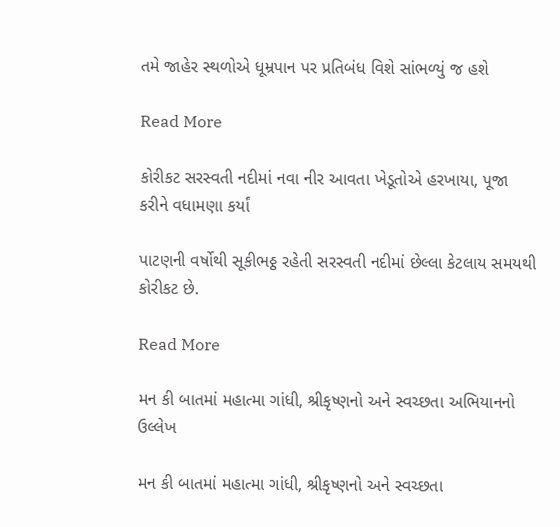તમે જાહેર સ્થળોએ ધૂમ્રપાન પર પ્રતિબંધ વિશે સાંભળ્યું જ હશે

Read More

કોરીકટ સરસ્વતી નદીમાં નવા નીર આવતા ખેડૂતોએ હરખાયા, પૂજા કરીને વધામણા કર્યાં

પાટણની વર્ષોથી સૂકીભઠ્ઠ રહેતી સરસ્વતી નદીમાં છેલ્લા કેટલાય સમયથી કોરીકટ છે.

Read More

મન કી બાતમાં મહાત્મા ગાંધી, શ્રીકૃષ્ણનો અને સ્વચ્છતા અભિયાનનો ઉલ્લેખ

મન કી બાતમાં મહાત્મા ગાંધી, શ્રીકૃષ્ણનો અને સ્વચ્છતા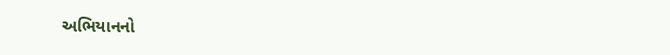અભિયાનનો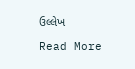ઉલ્લેખ

Read More